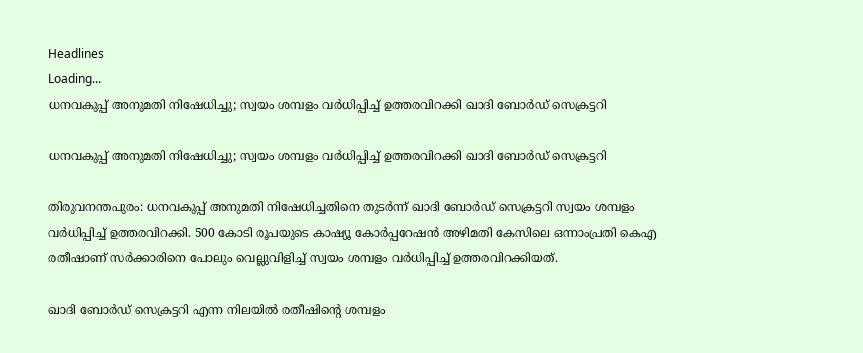Headlines
Loading...
ധനവകുപ്പ് അനുമതി നിഷേധിച്ചു; സ്വയം ശമ്പളം വര്‍ധിപ്പിച്ച് ഉത്തരവിറക്കി ഖാദി ബോര്‍ഡ് സെക്രട്ടറി

ധനവകുപ്പ് അനുമതി നിഷേധിച്ചു; സ്വയം ശമ്പളം വര്‍ധിപ്പിച്ച് ഉത്തരവിറക്കി ഖാദി ബോര്‍ഡ് സെക്രട്ടറി

തിരുവനന്തപുരം: ധനവകുപ്പ് അനുമതി നിഷേധിച്ചതിനെ തുടർന്ന് ഖാദി ബോർഡ് സെക്രട്ടറി സ്വയം ശമ്പളം വർധിപ്പിച്ച് ഉത്തരവിറക്കി. 500 കോടി രൂപയുടെ കാഷ്യൂ കോർപ്പറേഷൻ അഴിമതി കേസിലെ ഒന്നാംപ്രതി കെഎ രതീഷാണ് സർക്കാരിനെ പോലും വെല്ലുവിളിച്ച് സ്വയം ശമ്പളം വർധിപ്പിച്ച് ഉത്തരവിറക്കിയത്.

ഖാദി ബോർഡ് സെക്രട്ടറി എന്ന നിലയിൽ രതീഷിന്റെ ശമ്പളം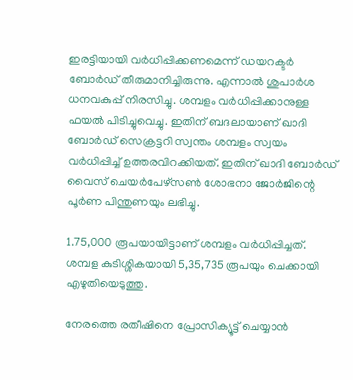ഇരട്ടിയായി വർധിപ്പിക്കണമെന്ന് ഡയറക്ടർ ബോർഡ് തീരുമാനിച്ചിരുന്നു. എന്നാൽ ശുപാർശ ധനവകുപ്പ് നിരസിച്ചു. ശമ്പളം വർധിപ്പിക്കാനുള്ള ഫയൽ പിടിച്ചുവെച്ചു. ഇതിന് ബദലായാണ് ഖാദി ബോർഡ് സെക്രട്ടറി സ്വന്തം ശമ്പളം സ്വയം വർധിപ്പിച്ച് ഉത്തരവിറക്കിയത്. ഇതിന് ഖാദി ബോർഡ് വൈസ് ചെയർപേഴ്സൺ ശോഭനാ ജോർജിന്റെ പൂർണ പിന്തുണയും ലഭിച്ചു.

1.75,000 രൂപയായിട്ടാണ് ശമ്പളം വർധിപ്പിച്ചത്. ശമ്പള കുടിശ്ശികയായി 5,35,735 രൂപയും ചെക്കായി എഴുതിയെടുത്തു.

നേരത്തെ രതീഷിനെ പ്രോസിക്യൂട്ട് ചെയ്യാൻ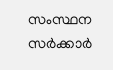സംസ്ഥന സർക്കാർ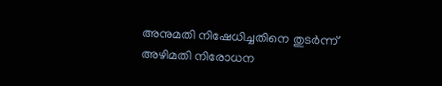അനുമതി നിഷേധിച്ചതിനെ തുടർന്ന് അഴിമതി നിരോധന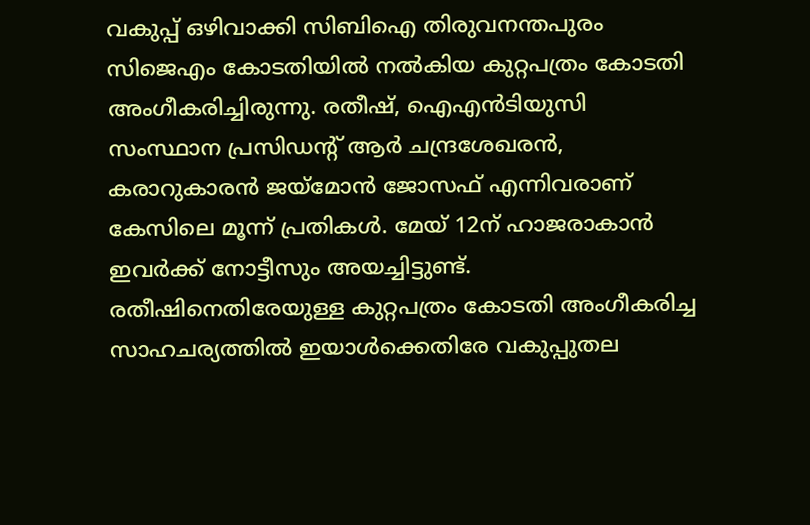വകുപ്പ് ഒഴിവാക്കി സിബിഐ തിരുവനന്തപുരം സിജെഎം കോടതിയിൽ നൽകിയ കുറ്റപത്രം കോടതി അംഗീകരിച്ചിരുന്നു. രതീഷ്, ഐഎൻടിയുസി സംസ്ഥാന പ്രസിഡന്റ് ആർ ചന്ദ്രശേഖരൻ, കരാറുകാരൻ ജയ്മോൻ ജോസഫ് എന്നിവരാണ് കേസിലെ മൂന്ന് പ്രതികൾ. മേയ് 12ന് ഹാജരാകാൻ ഇവർക്ക് നോട്ടീസും അയച്ചിട്ടുണ്ട്. രതീഷിനെതിരേയുള്ള കുറ്റപത്രം കോടതി അംഗീകരിച്ച സാഹചര്യത്തിൽ ഇയാൾക്കെതിരേ വകുപ്പുതല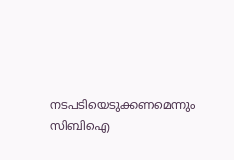നടപടിയെടുക്കണമെന്നും സിബിഐ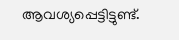ആവശ്യപ്പെട്ടിട്ടുണ്ട്.